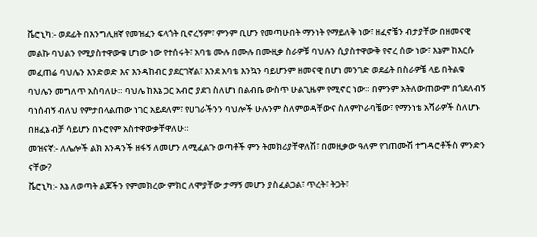ቬሮኒካ:- ወደፊት በእንግሊዘኛ የመዝፈን ፍላጎት ቢኖረኝም፣ ምንም ቢሆን የመጣሁበት ማንነት የማይለቅ ነው፣ ዘፈኖቼን ብታያቸው በዘመናዊ መልኩ ባህልን የሚያስተዋውቁ ሆነው ነው የተሰሩት፣ አባቴ ሙሉ በሙሉ በሙዚቃ ስራዎቹ ባህሉን ሲያስተዋውቅ የኖረ ሰው ነው፣ እኔም ከእርሱ መፈጠሬ ባህሌን እንድወድ እና እንዳከብር ያደርገኛል፣ እንደ አባቴ እንኳን ባይሆንም ዘመናዊ በሆነ መንገድ ወደፊት በስራዎቼ ላይ በትልቁ ባህሌን መግለጥ አስባለሁ። ባህሌ ከእኔ ጋር አብሮ ያደገ ስለሆነ በልብቤ ውስጥ ሁልጊዜም የሚኖር ነው። በምንም አትለውጠውም በጎደለብኝ ባነሰብኝ ብለህ የምታበላልጠው ነገር አይደለም፣ የሀገራችንን ባህሎች ሁሉንም ስለምወዳቸውና ስለምኮራባቼው፣ የማንነቴ አሻራዎች ስለሆኑ በዘፈኔ ብቻ ሳይሆን በኑሮየም አስተዋውቃቸዋለሁ።
መዝናኛ:- ለሌሎች ልክ እንዳንች ዘፋኝ ለመሆን ለሚፈልጉ ወጣቶች ምን ትመክሪያቸዋለሽ፣ በመዚቃው ዓለም የገጠሙሽ ተግዳሮቶችስ ምንድን ናቸው?
ቬሮኒካ:- እኔ ለወጣት ልጆችን የምመክረው ምክር ለሞያቸው ታማኝ መሆን ያስፈልጋል፣ ጥረት፣ ትጋት፣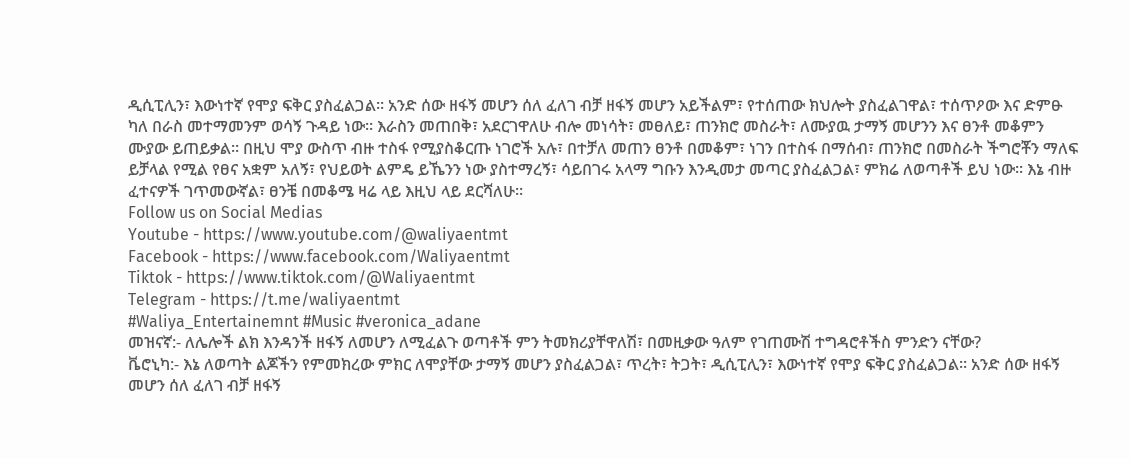ዲሲፒሊን፣ እውነተኛ የሞያ ፍቅር ያስፈልጋል። አንድ ሰው ዘፋኝ መሆን ሰለ ፈለገ ብቻ ዘፋኝ መሆን አይችልም፣ የተሰጠው ክህሎት ያስፈልገዋል፣ ተሰጥዖው እና ድምፁ ካለ በራስ መተማመንም ወሳኝ ጉዳይ ነው። እራስን መጠበቅ፣ አደርገዋለሁ ብሎ መነሳት፣ መፀለይ፣ ጠንክሮ መስራት፣ ለሙያዉ ታማኝ መሆንን እና ፀንቶ መቆምን ሙያው ይጠይቃል። በዚህ ሞያ ውስጥ ብዙ ተስፋ የሚያስቆርጡ ነገሮች አሉ፣ በተቻለ መጠን ፀንቶ በመቆም፣ ነገን በተስፋ በማሰብ፣ ጠንክሮ በመስራት ችግሮቾን ማለፍ ይቻላል የሚል የፀና አቋም አለኝ፣ የህይወት ልምዴ ይኼንን ነው ያስተማረኝ፣ ሳይበገሩ አላማ ግቡን እንዲመታ መጣር ያስፈልጋል፣ ምክሬ ለወጣቶች ይህ ነው። እኔ ብዙ ፈተናዎች ገጥመውኛል፣ ፀንቼ በመቆሜ ዛሬ ላይ እዚህ ላይ ደርሻለሁ።
Follow us on Social Medias
Youtube - https://www.youtube.com/@waliyaentmt
Facebook - https://www.facebook.com/Waliyaentmt
Tiktok - https://www.tiktok.com/@Waliyaentmt
Telegram - https://t.me/waliyaentmt
#Waliya_Entertainemnt #Music #veronica_adane
መዝናኛ:- ለሌሎች ልክ እንዳንች ዘፋኝ ለመሆን ለሚፈልጉ ወጣቶች ምን ትመክሪያቸዋለሽ፣ በመዚቃው ዓለም የገጠሙሽ ተግዳሮቶችስ ምንድን ናቸው?
ቬሮኒካ:- እኔ ለወጣት ልጆችን የምመክረው ምክር ለሞያቸው ታማኝ መሆን ያስፈልጋል፣ ጥረት፣ ትጋት፣ ዲሲፒሊን፣ እውነተኛ የሞያ ፍቅር ያስፈልጋል። አንድ ሰው ዘፋኝ መሆን ሰለ ፈለገ ብቻ ዘፋኝ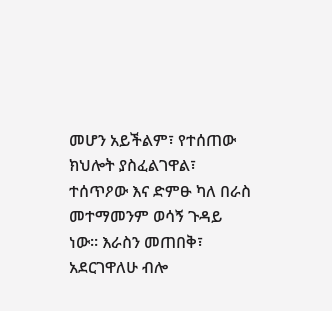መሆን አይችልም፣ የተሰጠው ክህሎት ያስፈልገዋል፣ ተሰጥዖው እና ድምፁ ካለ በራስ መተማመንም ወሳኝ ጉዳይ ነው። እራስን መጠበቅ፣ አደርገዋለሁ ብሎ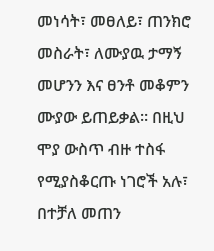መነሳት፣ መፀለይ፣ ጠንክሮ መስራት፣ ለሙያዉ ታማኝ መሆንን እና ፀንቶ መቆምን ሙያው ይጠይቃል። በዚህ ሞያ ውስጥ ብዙ ተስፋ የሚያስቆርጡ ነገሮች አሉ፣ በተቻለ መጠን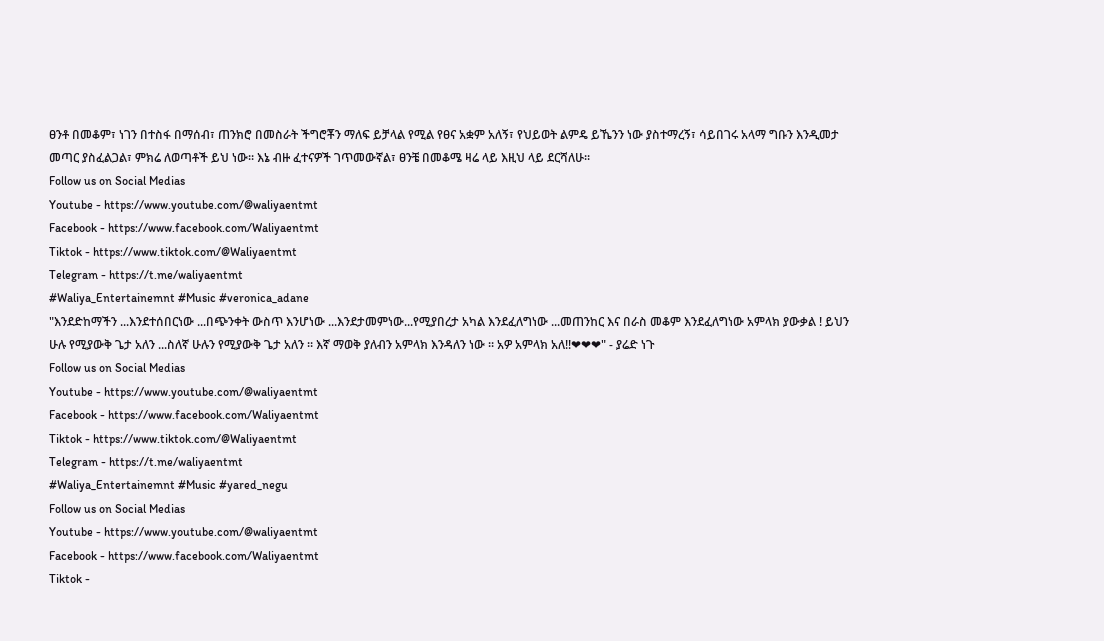ፀንቶ በመቆም፣ ነገን በተስፋ በማሰብ፣ ጠንክሮ በመስራት ችግሮቾን ማለፍ ይቻላል የሚል የፀና አቋም አለኝ፣ የህይወት ልምዴ ይኼንን ነው ያስተማረኝ፣ ሳይበገሩ አላማ ግቡን እንዲመታ መጣር ያስፈልጋል፣ ምክሬ ለወጣቶች ይህ ነው። እኔ ብዙ ፈተናዎች ገጥመውኛል፣ ፀንቼ በመቆሜ ዛሬ ላይ እዚህ ላይ ደርሻለሁ።
Follow us on Social Medias
Youtube - https://www.youtube.com/@waliyaentmt
Facebook - https://www.facebook.com/Waliyaentmt
Tiktok - https://www.tiktok.com/@Waliyaentmt
Telegram - https://t.me/waliyaentmt
#Waliya_Entertainemnt #Music #veronica_adane
"እንደድከማችን ...እንደተሰበርነው ...በጭንቀት ውስጥ እንሆነው ...እንደታመምነው...የሚያበረታ አካል እንደፈለግነው ...መጠንከር እና በራስ መቆም እንደፈለግነው አምላክ ያውቃል ! ይህን ሁሉ የሚያውቅ ጌታ አለን ...ስለኛ ሁሉን የሚያውቅ ጌታ አለን ። እኛ ማወቅ ያለብን አምላክ እንዳለን ነው ። አዎ አምላክ አለ!!❤❤❤" - ያሬድ ነጉ
Follow us on Social Medias
Youtube - https://www.youtube.com/@waliyaentmt
Facebook - https://www.facebook.com/Waliyaentmt
Tiktok - https://www.tiktok.com/@Waliyaentmt
Telegram - https://t.me/waliyaentmt
#Waliya_Entertainemnt #Music #yared_negu
Follow us on Social Medias
Youtube - https://www.youtube.com/@waliyaentmt
Facebook - https://www.facebook.com/Waliyaentmt
Tiktok -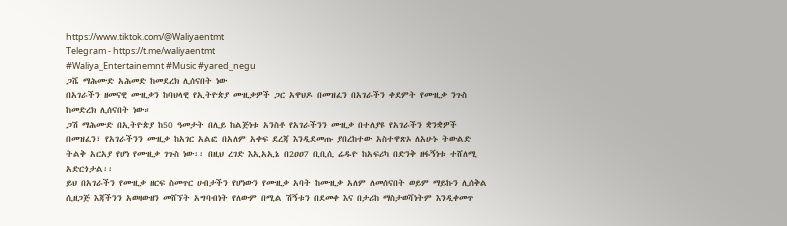https://www.tiktok.com/@Waliyaentmt
Telegram - https://t.me/waliyaentmt
#Waliya_Entertainemnt #Music #yared_negu
ጋሼ ማሕሙድ አሕመድ ከመደረክ ሊሰናበት ነው
በአገራችን ዘመናዊ ሙዚቃን ከባህላዊ የኢትዮጵያ ሙዚቃዎች ጋር አዋህዶ በመዝፈን በአገራችን ቀደምት የሙዚቃ ንጉስ ከመድረክ ሊሰናበት ነው።
ጋሽ ማሕሙድ በኢትዮጵያ ከ50 ዓመታት በሊይ ከልጅነቱ አንስቶ የአገራችንን ሙዚቃ በተለያዩ የአገራችን ቋንቋዎች በመዝፈን፣ የአገራችንን ሙዚቃ ከአገር አልፎ በአለም አቀፍ ደረጃ እንዲደመጡ ያበረከተው አስተዋጽኦ ለአሁኑ ትውልድ ትልቅ አርአያ የሆነ የሙዚቃ ገጉስ ነው፡፡ በዚህ ረገድ እኢአኢኔ በ2ዐዐ7 ቢቢሲ ሬዱዮ ከአፍሪካ በድንቅ ዘፋኝነቱ ተሸለሚ አድርጎታል፡፡
ይህ በአገራችን የሙዚቃ ዘርፍ ስመጥር ሀብታችን የሆነውን የሙዚቃ አባት ከሙዚቃ አለም ለመሰናበት ወይም ማይኩን ሊሰቅል ሲዘጋጅ እጃችንን አወዛውዘን መሸኘት አግባብነት የለውም በሚል ሽኝቱን በደመቀ እና በታሪከ ማስታወሻነትም እንዲቀመጥ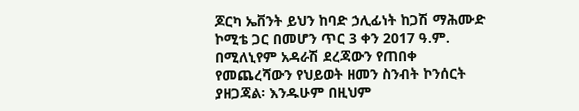ጆርካ ኤቨንት ይህን ከባድ ኃሊፊነት ከጋሽ ማሕሙድ ኮሚቴ ጋር በመሆን ጥር 3 ቀን 2017 ዓ.ም. በሚለኒየም አዳራሽ ደረጃውን የጠበቀ የመጨረሻውን የህይወት ዘመን ስንብት ኮንሰርት ያዘጋጃል፡ እንዱሁም በዚህም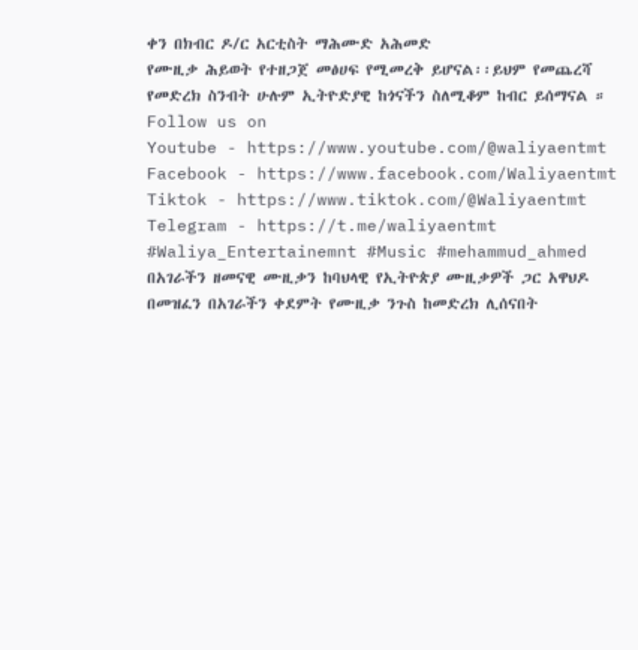ቀን በክብር ዶ/ር አርቲስት ማሕሙድ አሕመድ
የሙዚቃ ሕይወት የተዘጋጀ መፅሀፍ የሚመረቅ ይሆናል፡፡ይህም የመጨረሻ የመድረክ ስንብት ሁሉም ኢትዮድያዊ ከጎናችን ስለሚቆም ከብር ይሰማናል ።
Follow us on
Youtube - https://www.youtube.com/@waliyaentmt
Facebook - https://www.facebook.com/Waliyaentmt
Tiktok - https://www.tiktok.com/@Waliyaentmt
Telegram - https://t.me/waliyaentmt
#Waliya_Entertainemnt #Music #mehammud_ahmed
በአገራችን ዘመናዊ ሙዚቃን ከባህላዊ የኢትዮጵያ ሙዚቃዎች ጋር አዋህዶ በመዝፈን በአገራችን ቀደምት የሙዚቃ ንጉስ ከመድረክ ሊሰናበት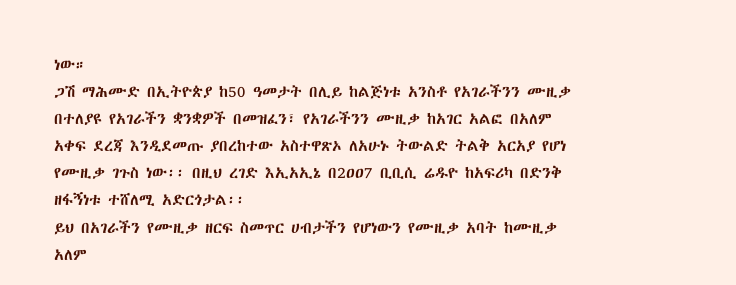ነው።
ጋሽ ማሕሙድ በኢትዮጵያ ከ50 ዓመታት በሊይ ከልጅነቱ አንስቶ የአገራችንን ሙዚቃ በተለያዩ የአገራችን ቋንቋዎች በመዝፈን፣ የአገራችንን ሙዚቃ ከአገር አልፎ በአለም አቀፍ ደረጃ እንዲደመጡ ያበረከተው አስተዋጽኦ ለአሁኑ ትውልድ ትልቅ አርአያ የሆነ የሙዚቃ ገጉስ ነው፡፡ በዚህ ረገድ እኢአኢኔ በ2ዐዐ7 ቢቢሲ ሬዱዮ ከአፍሪካ በድንቅ ዘፋኝነቱ ተሸለሚ አድርጎታል፡፡
ይህ በአገራችን የሙዚቃ ዘርፍ ስመጥር ሀብታችን የሆነውን የሙዚቃ አባት ከሙዚቃ አለም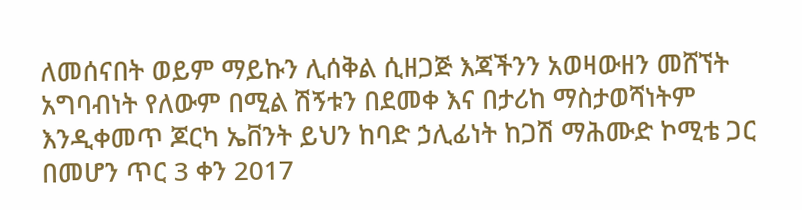ለመሰናበት ወይም ማይኩን ሊሰቅል ሲዘጋጅ እጃችንን አወዛውዘን መሸኘት አግባብነት የለውም በሚል ሽኝቱን በደመቀ እና በታሪከ ማስታወሻነትም እንዲቀመጥ ጆርካ ኤቨንት ይህን ከባድ ኃሊፊነት ከጋሽ ማሕሙድ ኮሚቴ ጋር በመሆን ጥር 3 ቀን 2017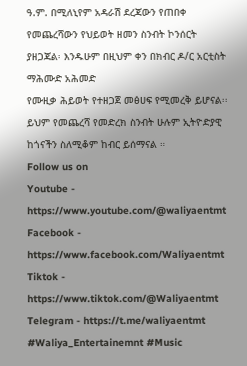ዓ.ም. በሚለኒየም አዳራሽ ደረጃውን የጠበቀ የመጨረሻውን የህይወት ዘመን ስንብት ኮንሰርት ያዘጋጃል፡ እንዱሁም በዚህም ቀን በክብር ዶ/ር አርቲስት ማሕሙድ አሕመድ
የሙዚቃ ሕይወት የተዘጋጀ መፅሀፍ የሚመረቅ ይሆናል፡፡ይህም የመጨረሻ የመድረክ ስንብት ሁሉም ኢትዮድያዊ ከጎናችን ስለሚቆም ከብር ይሰማናል ።
Follow us on
Youtube - https://www.youtube.com/@waliyaentmt
Facebook - https://www.facebook.com/Waliyaentmt
Tiktok - https://www.tiktok.com/@Waliyaentmt
Telegram - https://t.me/waliyaentmt
#Waliya_Entertainemnt #Music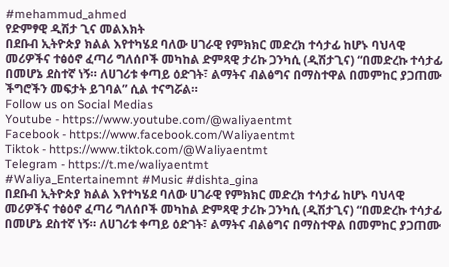#mehammud_ahmed
የድምፃዊ ዲሽታ ጊና መልእክት
በደቡብ ኢትዮጵያ ክልል እየተካሄደ ባለው ሀገራዊ የምክክር መድረክ ተሳታፊ ከሆኑ ባህላዊ መሪዎችና ተፅዕኖ ፈጣሪ ግለሰቦች መካከል ድምጻዊ ታሪኩ ጋንካሲ (ዲሽታጊና) “በመድረኩ ተሳታፊ በመሆኔ ደስተኛ ነኝ። ለሀገሪቱ ቀጣይ ዕድገት፣ ልማትና ብልፅግና በማስተዋል በመምከር ያጋጠሙ ችግሮችን መፍታት ይገባል” ሲል ተናግሯል።
Follow us on Social Medias
Youtube - https://www.youtube.com/@waliyaentmt
Facebook - https://www.facebook.com/Waliyaentmt
Tiktok - https://www.tiktok.com/@Waliyaentmt
Telegram - https://t.me/waliyaentmt
#Waliya_Entertainemnt #Music #dishta_gina
በደቡብ ኢትዮጵያ ክልል እየተካሄደ ባለው ሀገራዊ የምክክር መድረክ ተሳታፊ ከሆኑ ባህላዊ መሪዎችና ተፅዕኖ ፈጣሪ ግለሰቦች መካከል ድምጻዊ ታሪኩ ጋንካሲ (ዲሽታጊና) “በመድረኩ ተሳታፊ በመሆኔ ደስተኛ ነኝ። ለሀገሪቱ ቀጣይ ዕድገት፣ ልማትና ብልፅግና በማስተዋል በመምከር ያጋጠሙ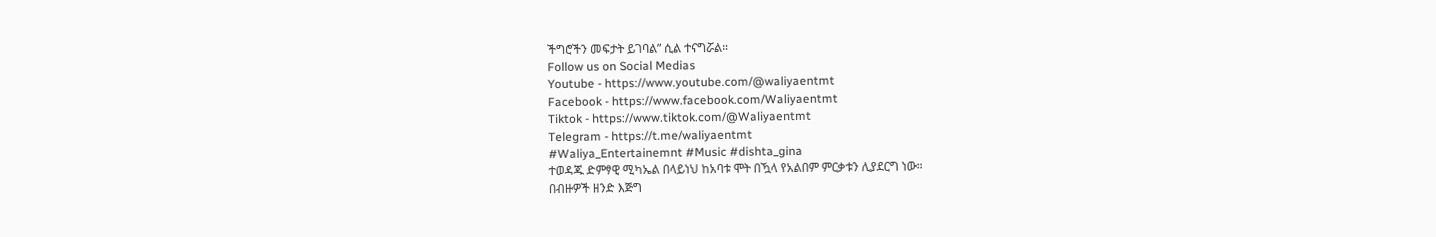ችግሮችን መፍታት ይገባል” ሲል ተናግሯል።
Follow us on Social Medias
Youtube - https://www.youtube.com/@waliyaentmt
Facebook - https://www.facebook.com/Waliyaentmt
Tiktok - https://www.tiktok.com/@Waliyaentmt
Telegram - https://t.me/waliyaentmt
#Waliya_Entertainemnt #Music #dishta_gina
ተወዳጁ ድምፃዊ ሚካኤል በላይነህ ከአባቱ ሞት በዃላ የአልበም ምርቃቱን ሊያደርግ ነው።
በብዙዎች ዘንድ እጅግ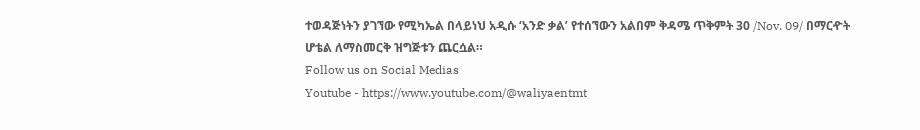ተወዳጅነትን ያገኘው የሚካኤል በላይነህ አዲሱ ‘አንድ ቃል’ የተሰኘውን አልበም ቅዳሜ ጥቅምት 30 /Nov. 09/ በማርዯት ሆቴል ለማስመርቅ ዝግጅቱን ጨርሷል።
Follow us on Social Medias
Youtube - https://www.youtube.com/@waliyaentmt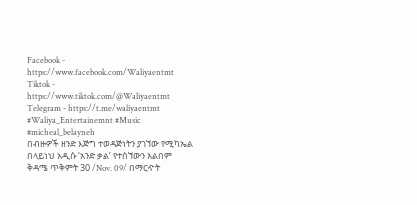Facebook - https://www.facebook.com/Waliyaentmt
Tiktok - https://www.tiktok.com/@Waliyaentmt
Telegram - https://t.me/waliyaentmt
#Waliya_Entertainemnt #Music #micheal_belayneh
በብዙዎች ዘንድ እጅግ ተወዳጅነትን ያገኘው የሚካኤል በላይነህ አዲሱ ‘አንድ ቃል’ የተሰኘውን አልበም ቅዳሜ ጥቅምት 30 /Nov. 09/ በማርዯት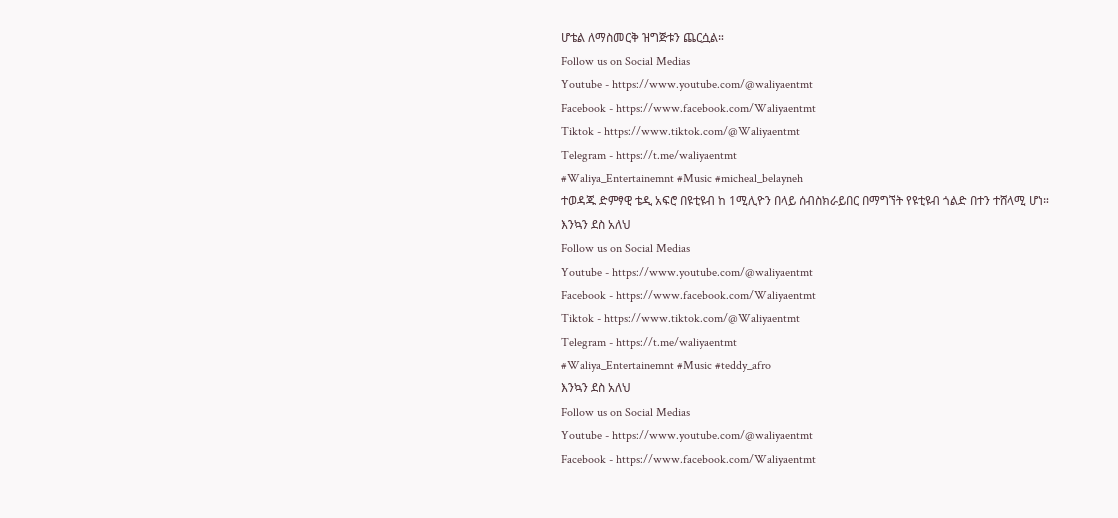ሆቴል ለማስመርቅ ዝግጅቱን ጨርሷል።
Follow us on Social Medias
Youtube - https://www.youtube.com/@waliyaentmt
Facebook - https://www.facebook.com/Waliyaentmt
Tiktok - https://www.tiktok.com/@Waliyaentmt
Telegram - https://t.me/waliyaentmt
#Waliya_Entertainemnt #Music #micheal_belayneh
ተወዳጁ ድምፃዊ ቴዲ አፍሮ በዩቲዩብ ከ 1ሚሊዮን በላይ ሰብስክራይበር በማግኘት የዩቲዩብ ጎልድ በተን ተሸላሚ ሆነ።
እንኳን ደስ አለህ
Follow us on Social Medias
Youtube - https://www.youtube.com/@waliyaentmt
Facebook - https://www.facebook.com/Waliyaentmt
Tiktok - https://www.tiktok.com/@Waliyaentmt
Telegram - https://t.me/waliyaentmt
#Waliya_Entertainemnt #Music #teddy_afro
እንኳን ደስ አለህ
Follow us on Social Medias
Youtube - https://www.youtube.com/@waliyaentmt
Facebook - https://www.facebook.com/Waliyaentmt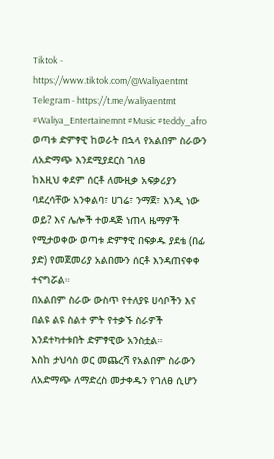Tiktok - https://www.tiktok.com/@Waliyaentmt
Telegram - https://t.me/waliyaentmt
#Waliya_Entertainemnt #Music #teddy_afro
ወጣቱ ድምፃዊ ከወራት በኋላ የአልበም ስራውን ለአድማጭ እንደሚያደርስ ገለፀ
ከእዚህ ቀደም ሰርቶ ለሙዚቃ አፍቃሪያን ባደረሳቸው አንቀልባ፣ ሀገሬ፣ ንማጀ፣ እንዲ ነው ወይ? እና ሌሎች ተወዳጅ ነጠላ ዜማዎች የሚታወቀው ወጣቱ ድምፃዊ በፍቃዱ ያደቴ (በፊ ያድ) የመጀመሪያ አልበሙን ሰርቶ እንዳጠናቀቀ ተናግሯል።
በአልበም ስራው ውስጥ የተለያዩ ሀሳቦችን እና በልዩ ልዩ ስልተ ምት የተቃኙ ስራዎች እንደተካተቱበት ድምፃዊው አንስቷል።
እስከ ታህሳስ ወር መጨረሻ የአልበም ስራውን ለአድማጭ ለማድረስ መታቀዱን የገለፀ ሲሆን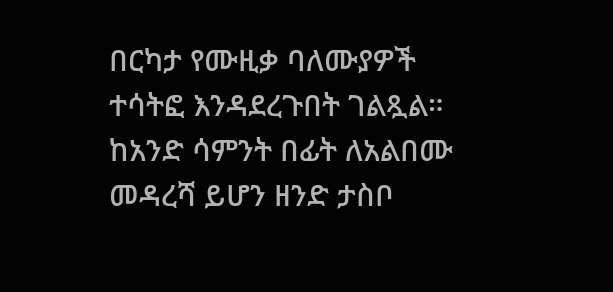በርካታ የሙዚቃ ባለሙያዎች ተሳትፎ እንዳደረጉበት ገልጿል።
ከአንድ ሳምንት በፊት ለአልበሙ መዳረሻ ይሆን ዘንድ ታስቦ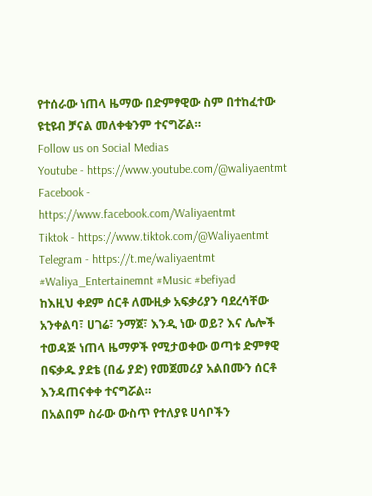የተሰራው ነጠላ ዜማው በድምፃዊው ስም በተከፈተው ዩቲዩብ ቻናል መለቀቁንም ተናግሯል።
Follow us on Social Medias
Youtube - https://www.youtube.com/@waliyaentmt
Facebook - https://www.facebook.com/Waliyaentmt
Tiktok - https://www.tiktok.com/@Waliyaentmt
Telegram - https://t.me/waliyaentmt
#Waliya_Entertainemnt #Music #befiyad
ከእዚህ ቀደም ሰርቶ ለሙዚቃ አፍቃሪያን ባደረሳቸው አንቀልባ፣ ሀገሬ፣ ንማጀ፣ እንዲ ነው ወይ? እና ሌሎች ተወዳጅ ነጠላ ዜማዎች የሚታወቀው ወጣቱ ድምፃዊ በፍቃዱ ያደቴ (በፊ ያድ) የመጀመሪያ አልበሙን ሰርቶ እንዳጠናቀቀ ተናግሯል።
በአልበም ስራው ውስጥ የተለያዩ ሀሳቦችን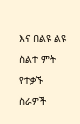እና በልዩ ልዩ ስልተ ምት የተቃኙ ስራዎች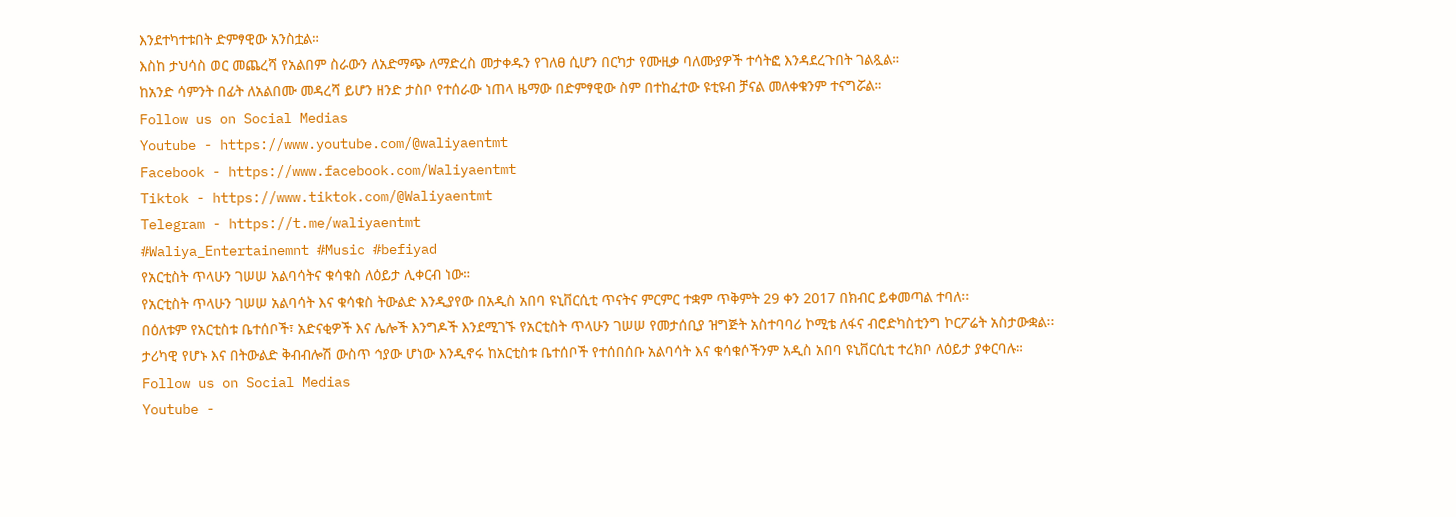እንደተካተቱበት ድምፃዊው አንስቷል።
እስከ ታህሳስ ወር መጨረሻ የአልበም ስራውን ለአድማጭ ለማድረስ መታቀዱን የገለፀ ሲሆን በርካታ የሙዚቃ ባለሙያዎች ተሳትፎ እንዳደረጉበት ገልጿል።
ከአንድ ሳምንት በፊት ለአልበሙ መዳረሻ ይሆን ዘንድ ታስቦ የተሰራው ነጠላ ዜማው በድምፃዊው ስም በተከፈተው ዩቲዩብ ቻናል መለቀቁንም ተናግሯል።
Follow us on Social Medias
Youtube - https://www.youtube.com/@waliyaentmt
Facebook - https://www.facebook.com/Waliyaentmt
Tiktok - https://www.tiktok.com/@Waliyaentmt
Telegram - https://t.me/waliyaentmt
#Waliya_Entertainemnt #Music #befiyad
የአርቲስት ጥላሁን ገሠሠ አልባሳትና ቁሳቁስ ለዕይታ ሊቀርብ ነው።
የአርቲስት ጥላሁን ገሠሠ አልባሳት እና ቁሳቁስ ትውልድ እንዲያየው በአዲስ አበባ ዩኒቨርሲቲ ጥናትና ምርምር ተቋም ጥቅምት 29 ቀን 2017 በክብር ይቀመጣል ተባለ፡፡
በዕለቱም የአርቲስቱ ቤተሰቦች፣ አድናቂዎች እና ሌሎች እንግዶች እንደሚገኙ የአርቲስት ጥላሁን ገሠሠ የመታሰቢያ ዝግጅት አስተባባሪ ኮሚቴ ለፋና ብሮድካስቲንግ ኮርፖሬት አስታውቋል፡፡
ታሪካዊ የሆኑ እና በትውልድ ቅብብሎሽ ውስጥ ኅያው ሆነው እንዲኖሩ ከአርቲስቱ ቤተሰቦች የተሰበሰቡ አልባሳት እና ቁሳቁሶችንም አዲስ አበባ ዩኒቨርሲቲ ተረክቦ ለዕይታ ያቀርባሉ።
Follow us on Social Medias
Youtube -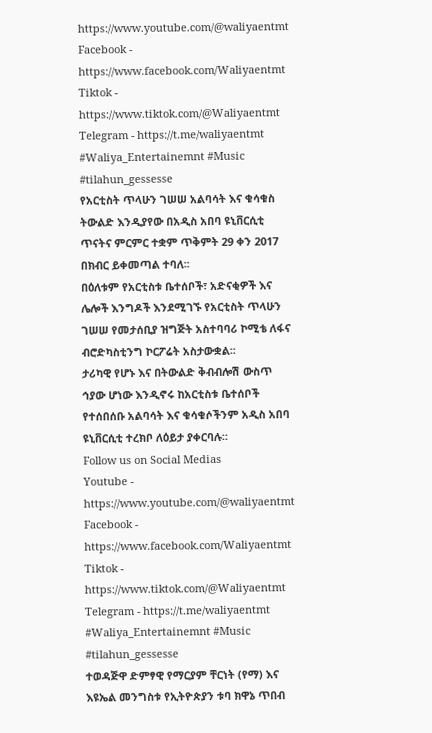https://www.youtube.com/@waliyaentmt
Facebook - https://www.facebook.com/Waliyaentmt
Tiktok - https://www.tiktok.com/@Waliyaentmt
Telegram - https://t.me/waliyaentmt
#Waliya_Entertainemnt #Music #tilahun_gessesse
የአርቲስት ጥላሁን ገሠሠ አልባሳት እና ቁሳቁስ ትውልድ እንዲያየው በአዲስ አበባ ዩኒቨርሲቲ ጥናትና ምርምር ተቋም ጥቅምት 29 ቀን 2017 በክብር ይቀመጣል ተባለ፡፡
በዕለቱም የአርቲስቱ ቤተሰቦች፣ አድናቂዎች እና ሌሎች እንግዶች እንደሚገኙ የአርቲስት ጥላሁን ገሠሠ የመታሰቢያ ዝግጅት አስተባባሪ ኮሚቴ ለፋና ብሮድካስቲንግ ኮርፖሬት አስታውቋል፡፡
ታሪካዊ የሆኑ እና በትውልድ ቅብብሎሽ ውስጥ ኅያው ሆነው እንዲኖሩ ከአርቲስቱ ቤተሰቦች የተሰበሰቡ አልባሳት እና ቁሳቁሶችንም አዲስ አበባ ዩኒቨርሲቲ ተረክቦ ለዕይታ ያቀርባሉ።
Follow us on Social Medias
Youtube - https://www.youtube.com/@waliyaentmt
Facebook - https://www.facebook.com/Waliyaentmt
Tiktok - https://www.tiktok.com/@Waliyaentmt
Telegram - https://t.me/waliyaentmt
#Waliya_Entertainemnt #Music #tilahun_gessesse
ተወዳጅዋ ድምፃዊ የማርያም ቸርነት (የማ) እና እዩኤል መንግስቱ የኢትዮጵያን ቱባ ክዋኔ ጥበብ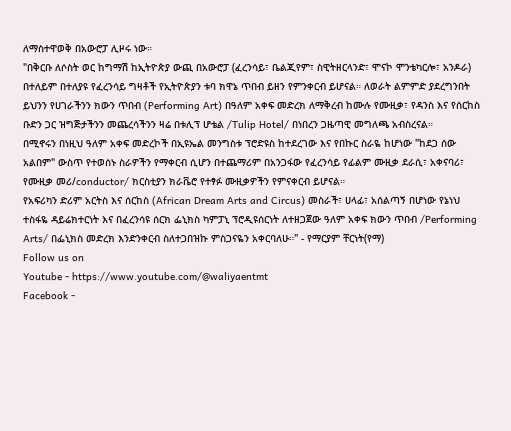ለማስተዋወቅ በአውሮፓ ሊዞሩ ነው።
"በቅርቡ ለሶስት ወር ከግማሽ ከኢትዮጵያ ውጪ በአውሮፓ (ፈረንሳይ፣ ቤልጂየም፣ ስዊትዘርላንድ፣ ሞናኮ ሞንቴካርሎ፣ አንዶራ) በተለይም በተለያዩ የፈረንሳይ ግዛቶች የኢትዮጵያን ቱባ ክዋኔ ጥበብ ይዘን የምንቀርብ ይሆናል። ለወራት ልምምድ ያደረግንበት ይህንን የሀገራችንን ክውን ጥበብ (Performing Art) በዓለም አቀፍ መድረክ ለማቅረብ ከሙሉ የሙዚቃ፣ የዳንስ እና የሰርከስ ቡድን ጋር ዝግጅታችንን መጨረሳችንን ዛሬ በቱሊፕ ሆቴል /Tulip Hotel/ በነበረን ጋዜጣዊ መግለጫ አብስረናል።
በሚኖሩን በነዚህ ዓለም አቀፍ መድረኮች በኢዩኤል መንግስቱ ፕሮድዩስ ከተደረገው እና የበኩር ስራዬ ከሆነው "ከደጋ ሰው አልበም" ውስጥ የተወሰኑ ስራዎችን የማቀርብ ሲሆን በተጨማሪም በአንጋፋው የፈረንሳይ የፊልም ሙዚቃ ደራሲ፣ አቀናባሪ፣ የሙዚቃ መሪ/conductor/ ክርስቲያን ክራቬሮ የተፃፉ ሙዚቃዎችን የምናቀርብ ይሆናል።
የአፍሪካን ድሪም አርትስ እና ሰርከስ (African Dream Arts and Circus) መስራች፣ ሀላፊ፣ አሰልጣኝ በሆነው የኔነህ ተስፋዬ ዳይሬክተርነት እና በፈረንሳዩ ሰርክ ፌኒክስ ካምፓኒ ፕሮዲዩሰርነት ለተዘጋጀው ዓለም አቀፍ ክውን ጥበብ /Performing Arts/ በፌኒክስ መድረክ እንድንቀርብ ስለተጋበዝኩ ምስጋናዬን አቀርባለሁ።" - የማርያም ቸርነት(የማ)
Follow us on
Youtube - https://www.youtube.com/@waliyaentmt
Facebook -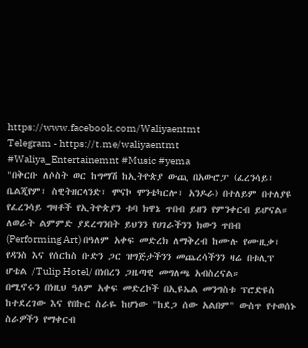https://www.facebook.com/Waliyaentmt
Telegram - https://t.me/waliyaentmt
#Waliya_Entertainemnt #Music #yema
"በቅርቡ ለሶስት ወር ከግማሽ ከኢትዮጵያ ውጪ በአውሮፓ (ፈረንሳይ፣ ቤልጂየም፣ ስዊትዘርላንድ፣ ሞናኮ ሞንቴካርሎ፣ አንዶራ) በተለይም በተለያዩ የፈረንሳይ ግዛቶች የኢትዮጵያን ቱባ ክዋኔ ጥበብ ይዘን የምንቀርብ ይሆናል። ለወራት ልምምድ ያደረግንበት ይህንን የሀገራችንን ክውን ጥበብ (Performing Art) በዓለም አቀፍ መድረክ ለማቅረብ ከሙሉ የሙዚቃ፣ የዳንስ እና የሰርከስ ቡድን ጋር ዝግጅታችንን መጨረሳችንን ዛሬ በቱሊፕ ሆቴል /Tulip Hotel/ በነበረን ጋዜጣዊ መግለጫ አብስረናል።
በሚኖሩን በነዚህ ዓለም አቀፍ መድረኮች በኢዩኤል መንግስቱ ፕሮድዩስ ከተደረገው እና የበኩር ስራዬ ከሆነው "ከደጋ ሰው አልበም" ውስጥ የተወሰኑ ስራዎችን የማቀርብ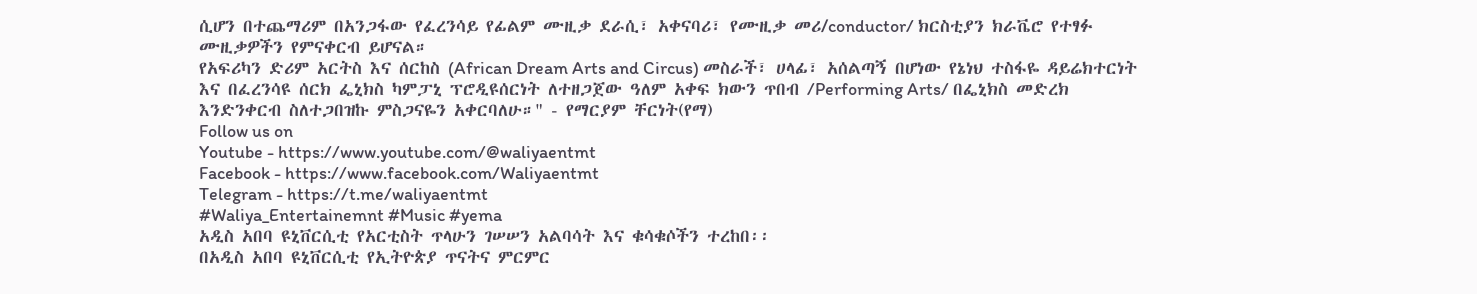ሲሆን በተጨማሪም በአንጋፋው የፈረንሳይ የፊልም ሙዚቃ ደራሲ፣ አቀናባሪ፣ የሙዚቃ መሪ/conductor/ ክርስቲያን ክራቬሮ የተፃፉ ሙዚቃዎችን የምናቀርብ ይሆናል።
የአፍሪካን ድሪም አርትስ እና ሰርከስ (African Dream Arts and Circus) መስራች፣ ሀላፊ፣ አሰልጣኝ በሆነው የኔነህ ተስፋዬ ዳይሬክተርነት እና በፈረንሳዩ ሰርክ ፌኒክስ ካምፓኒ ፕሮዲዩሰርነት ለተዘጋጀው ዓለም አቀፍ ክውን ጥበብ /Performing Arts/ በፌኒክስ መድረክ እንድንቀርብ ስለተጋበዝኩ ምስጋናዬን አቀርባለሁ።" - የማርያም ቸርነት(የማ)
Follow us on
Youtube - https://www.youtube.com/@waliyaentmt
Facebook - https://www.facebook.com/Waliyaentmt
Telegram - https://t.me/waliyaentmt
#Waliya_Entertainemnt #Music #yema
አዲስ አበባ ዩኒቨርሲቲ የአርቲስት ጥላሁን ገሠሠን አልባሳት እና ቁሳቁሶችን ተረከበ፡፡
በአዲስ አበባ ዩኒቨርሲቲ የኢትዮጵያ ጥናትና ምርምር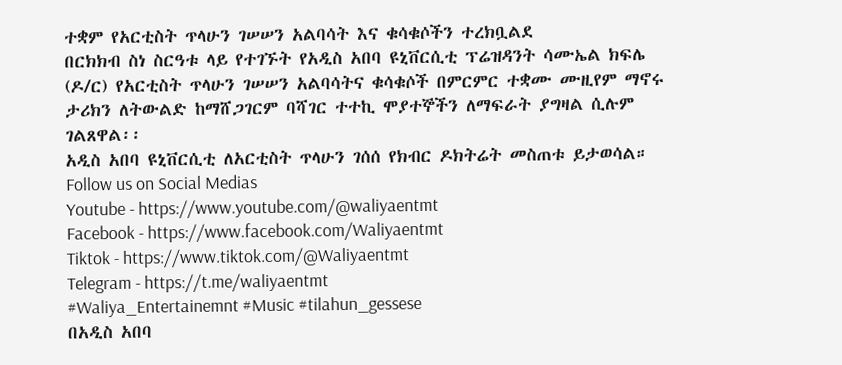ተቋም የአርቲስት ጥላሁን ገሠሠን አልባሳት እና ቁሳቁሶችን ተረክቧልደ
በርክክብ ስነ ስርዓቱ ላይ የተገኙት የአዲስ አበባ ዩኒቨርሲቲ ፕሬዝዳንት ሳሙኤል ክፍሌ (ዶ/ር) የአርቲስት ጥላሁን ገሠሠን አልባሳትና ቁሳቁሶች በምርምር ተቋሙ ሙዚየም ማኖሩ ታሪክን ለትውልድ ከማሸጋገርም ባሻገር ተተኪ ሞያተኞችን ለማፍራት ያግዛል ሲሉም ገልጸዋል፡፡
አዲስ አበባ ዩኒቨርሲቲ ለአርቲስት ጥላሁን ገሰሰ የክብር ዶክትሬት መስጠቱ ይታወሳል።
Follow us on Social Medias
Youtube - https://www.youtube.com/@waliyaentmt
Facebook - https://www.facebook.com/Waliyaentmt
Tiktok - https://www.tiktok.com/@Waliyaentmt
Telegram - https://t.me/waliyaentmt
#Waliya_Entertainemnt #Music #tilahun_gessese
በአዲስ አበባ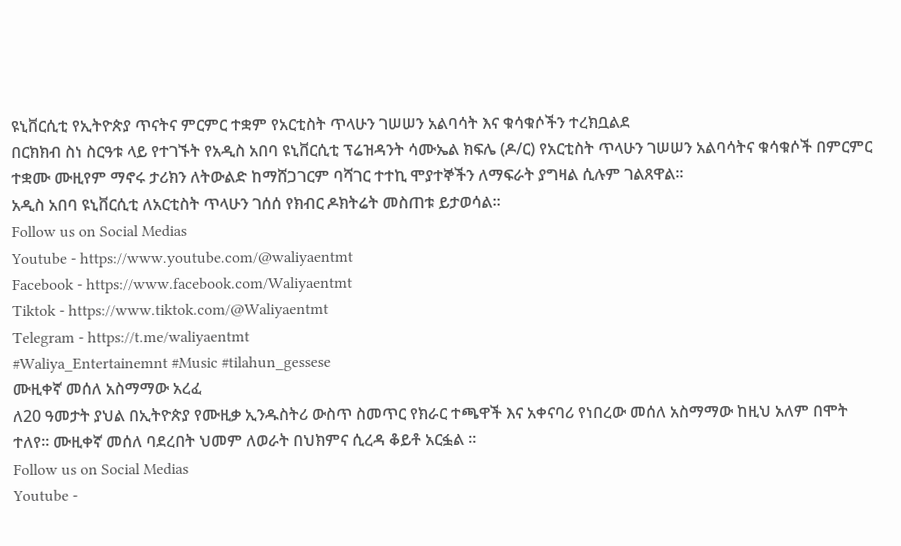ዩኒቨርሲቲ የኢትዮጵያ ጥናትና ምርምር ተቋም የአርቲስት ጥላሁን ገሠሠን አልባሳት እና ቁሳቁሶችን ተረክቧልደ
በርክክብ ስነ ስርዓቱ ላይ የተገኙት የአዲስ አበባ ዩኒቨርሲቲ ፕሬዝዳንት ሳሙኤል ክፍሌ (ዶ/ር) የአርቲስት ጥላሁን ገሠሠን አልባሳትና ቁሳቁሶች በምርምር ተቋሙ ሙዚየም ማኖሩ ታሪክን ለትውልድ ከማሸጋገርም ባሻገር ተተኪ ሞያተኞችን ለማፍራት ያግዛል ሲሉም ገልጸዋል፡፡
አዲስ አበባ ዩኒቨርሲቲ ለአርቲስት ጥላሁን ገሰሰ የክብር ዶክትሬት መስጠቱ ይታወሳል።
Follow us on Social Medias
Youtube - https://www.youtube.com/@waliyaentmt
Facebook - https://www.facebook.com/Waliyaentmt
Tiktok - https://www.tiktok.com/@Waliyaentmt
Telegram - https://t.me/waliyaentmt
#Waliya_Entertainemnt #Music #tilahun_gessese
ሙዚቀኛ መሰለ አስማማው አረፈ
ለ20 ዓመታት ያህል በኢትዮጵያ የሙዚቃ ኢንዱስትሪ ውስጥ ስመጥር የክራር ተጫዋች እና አቀናባሪ የነበረው መሰለ አስማማው ከዚህ አለም በሞት ተለየ። ሙዚቀኛ መሰለ ባደረበት ህመም ለወራት በህክምና ሲረዳ ቆይቶ አርፏል ።
Follow us on Social Medias
Youtube -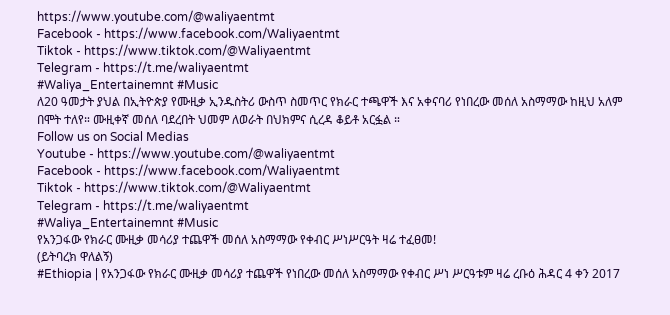https://www.youtube.com/@waliyaentmt
Facebook - https://www.facebook.com/Waliyaentmt
Tiktok - https://www.tiktok.com/@Waliyaentmt
Telegram - https://t.me/waliyaentmt
#Waliya_Entertainemnt #Music
ለ20 ዓመታት ያህል በኢትዮጵያ የሙዚቃ ኢንዱስትሪ ውስጥ ስመጥር የክራር ተጫዋች እና አቀናባሪ የነበረው መሰለ አስማማው ከዚህ አለም በሞት ተለየ። ሙዚቀኛ መሰለ ባደረበት ህመም ለወራት በህክምና ሲረዳ ቆይቶ አርፏል ።
Follow us on Social Medias
Youtube - https://www.youtube.com/@waliyaentmt
Facebook - https://www.facebook.com/Waliyaentmt
Tiktok - https://www.tiktok.com/@Waliyaentmt
Telegram - https://t.me/waliyaentmt
#Waliya_Entertainemnt #Music
የአንጋፋው የክራር ሙዚቃ መሳሪያ ተጨዋች መሰለ አስማማው የቀብር ሥነሥርዓት ዛሬ ተፈፀመ!
(ይትባረክ ዋለልኝ)
#Ethiopia | የአንጋፋው የክራር ሙዚቃ መሳሪያ ተጨዋች የነበረው መሰለ አስማማው የቀብር ሥነ ሥርዓቱም ዛሬ ረቡዕ ሕዳር 4 ቀን 2017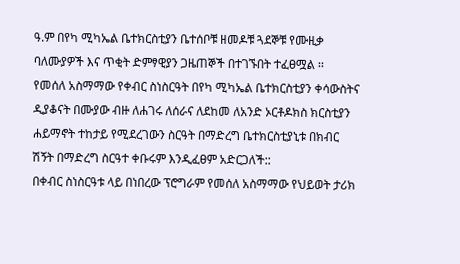ዓ.ም በየካ ሚካኤል ቤተክርስቲያን ቤተሰቦቹ ዘመዶቹ ጓደኞቹ የሙዚቃ ባለሙያዎች እና ጥቂት ድምፃዊያን ጋዜጠኞች በተገኙበት ተፈፀሟል ፡፡
የመሰለ አስማማው የቀብር ስነስርዓት በየካ ሚካኤል ቤተክርስቲያን ቀሳውስትና ዲያቆናት በሙያው ብዙ ለሐገሩ ለሰራና ለደከመ ለአንድ ኦርቶዶክስ ክርስቲያን ሐይማኖት ተከታይ የሚደረገውን ስርዓት በማድረግ ቤተክርስቲያኒቱ በክብር ሽኝት በማድረግ ስርዓተ ቀቡሩም እንዲፈፀም አድርጋለች::
በቀብር ስነስርዓቱ ላይ በነበረው ፕሮግራም የመሰለ አስማማው የህይወት ታሪክ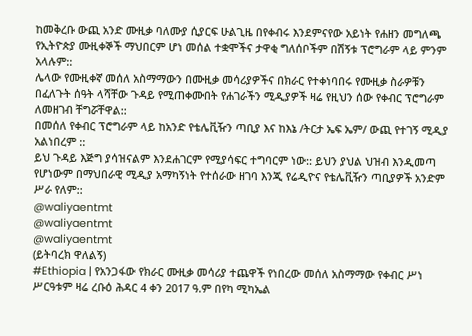ከመቅረቡ ውጪ አንድ ሙዚቃ ባለሙያ ሲያርፍ ሁልጊዜ በየቀብሩ እንደምናየው አይነት የሐዘን መግለጫ የኢትዮጵያ ሙዚቀኞች ማህበርም ሆነ መሰል ተቋሞችና ታዋቂ ግለሰቦችም በሽኝቱ ፕሮግራም ላይ ምንም አላሉም::
ሌላው የሙዚቀኛ መሰለ አስማማውን በሙዚቃ መሳሪያዎችና በክራር የተቀነባበሩ የሙዚቃ ስራዎቹን በፈለጉት ሰዓት ላሻቸው ጉዳይ የሚጠቀሙበት የሐገራችን ሚዲያዎች ዛሬ የዚህን ሰው የቀብር ፕሮግራም ለመዘገብ ቸግሯቸዋል::
በመሰለ የቀብር ፕሮግራም ላይ ከአንድ የቴሌቪዥን ጣቢያ እና ከእኔ /ትርታ ኤፍ ኤም/ ውጪ የተገኝ ሚዲያ አልነበረም ::
ይህ ጉዳይ እጅግ ያሳዝናልም እንደሐገርም የሚያሳፍር ተግባርም ነው:: ይህን ያህል ህዝብ እንዲመጣ የሆነውም በማህበራዊ ሚዲያ አማካኝነት የተሰራው ዘገባ እንጂ የሬዲዮና የቴሌቪዥን ጣቢያዎች አንድም ሥራ የለም::
@waliyaentmt
@waliyaentmt
@waliyaentmt
(ይትባረክ ዋለልኝ)
#Ethiopia | የአንጋፋው የክራር ሙዚቃ መሳሪያ ተጨዋች የነበረው መሰለ አስማማው የቀብር ሥነ ሥርዓቱም ዛሬ ረቡዕ ሕዳር 4 ቀን 2017 ዓ.ም በየካ ሚካኤል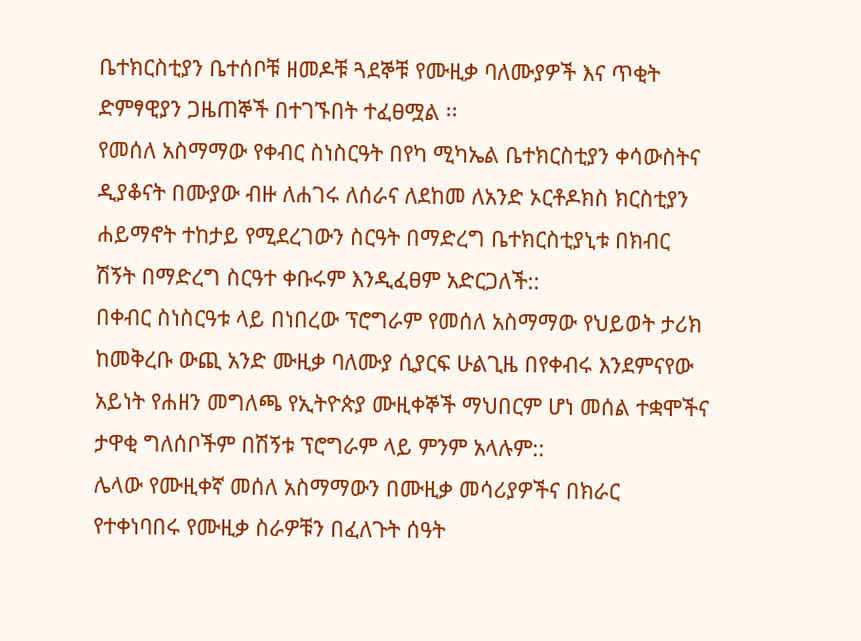ቤተክርስቲያን ቤተሰቦቹ ዘመዶቹ ጓደኞቹ የሙዚቃ ባለሙያዎች እና ጥቂት ድምፃዊያን ጋዜጠኞች በተገኙበት ተፈፀሟል ፡፡
የመሰለ አስማማው የቀብር ስነስርዓት በየካ ሚካኤል ቤተክርስቲያን ቀሳውስትና ዲያቆናት በሙያው ብዙ ለሐገሩ ለሰራና ለደከመ ለአንድ ኦርቶዶክስ ክርስቲያን ሐይማኖት ተከታይ የሚደረገውን ስርዓት በማድረግ ቤተክርስቲያኒቱ በክብር ሽኝት በማድረግ ስርዓተ ቀቡሩም እንዲፈፀም አድርጋለች::
በቀብር ስነስርዓቱ ላይ በነበረው ፕሮግራም የመሰለ አስማማው የህይወት ታሪክ ከመቅረቡ ውጪ አንድ ሙዚቃ ባለሙያ ሲያርፍ ሁልጊዜ በየቀብሩ እንደምናየው አይነት የሐዘን መግለጫ የኢትዮጵያ ሙዚቀኞች ማህበርም ሆነ መሰል ተቋሞችና ታዋቂ ግለሰቦችም በሽኝቱ ፕሮግራም ላይ ምንም አላሉም::
ሌላው የሙዚቀኛ መሰለ አስማማውን በሙዚቃ መሳሪያዎችና በክራር የተቀነባበሩ የሙዚቃ ስራዎቹን በፈለጉት ሰዓት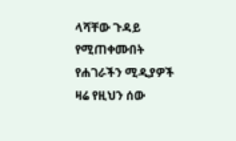ላሻቸው ጉዳይ የሚጠቀሙበት የሐገራችን ሚዲያዎች ዛሬ የዚህን ሰው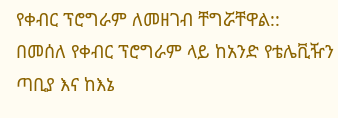የቀብር ፕሮግራም ለመዘገብ ቸግሯቸዋል::
በመሰለ የቀብር ፕሮግራም ላይ ከአንድ የቴሌቪዥን ጣቢያ እና ከእኔ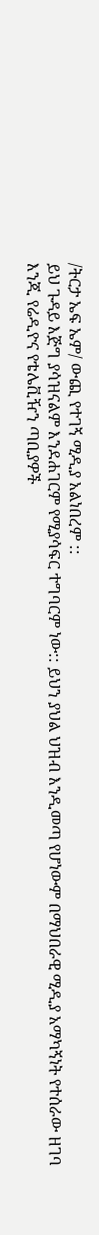/ትርታ ኤፍ ኤም/ ውጪ የተገኝ ሚዲያ አልነበረም ::
ይህ ጉዳይ እጅግ ያሳዝናልም እንደሐገርም የሚያሳፍር ተግባርም ነው:: ይህን ያህል ህዝብ እንዲመጣ የሆነውም በማህበራዊ ሚዲያ አማካኝነት የተሰራው ዘገባ እንጂ የሬዲዮና የቴሌቪዥን ጣቢያዎች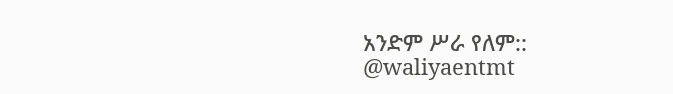አንድም ሥራ የለም::
@waliyaentmt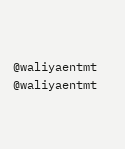@waliyaentmt
@waliyaentmt